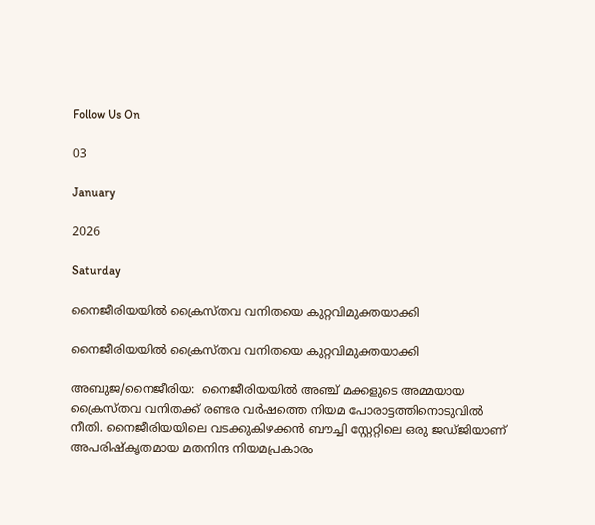Follow Us On

03

January

2026

Saturday

നൈജീരിയയില്‍ ക്രൈസ്തവ വനിതയെ കുറ്റവിമുക്തയാക്കി

നൈജീരിയയില്‍ ക്രൈസ്തവ വനിതയെ കുറ്റവിമുക്തയാക്കി

അബുജ/നൈജീരിയ:  നൈജീരിയയില്‍ അഞ്ച് മക്കളുടെ അമ്മയായ ക്രൈസ്തവ വനിതക്ക് രണ്ടര വര്‍ഷത്തെ നിയമ പോരാട്ടത്തിനൊടുവില്‍ നീതി. നൈജീരിയയിലെ വടക്കുകിഴക്കന്‍ ബൗച്ചി സ്റ്റേറ്റിലെ ഒരു ജഡ്ജിയാണ് അപരിഷ്‌കൃതമായ മതനിന്ദ നിയമപ്രകാരം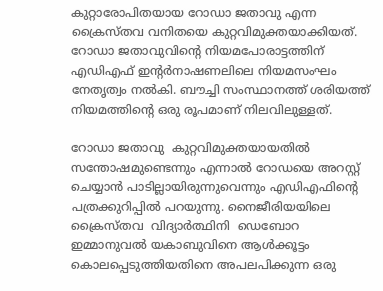കുറ്റാരോപിതയായ റോഡാ ജതാവു എന്ന ക്രൈസ്തവ വനിതയെ കുറ്റവിമുക്തയാക്കിയത്.  റോഡാ ജതാവുവിന്റെ നിയമപോരാട്ടത്തിന് എഡിഎഫ് ഇന്റര്‍നാഷണലിലെ നിയമസംഘം നേതൃത്വം നല്‍കി. ബൗച്ചി സംസ്ഥാനത്ത് ശരിയത്ത് നിയമത്തിന്റെ ഒരു രൂപമാണ് നിലവിലുള്ളത്.

റോഡാ ജതാവു  കുറ്റവിമുക്തയായതില്‍ സന്തോഷമുണ്ടെന്നും എന്നാല്‍ റോഡയെ അറസ്റ്റ് ചെയ്യാന്‍ പാടില്ലായിരുന്നുവെന്നും എഡിഎഫിന്റെ പത്രക്കുറിപ്പില്‍ പറയുന്നു. നൈജീരിയയിലെ ക്രൈസ്തവ  വിദ്യാര്‍ത്ഥിനി  ഡെബോറ ഇമ്മാനുവല്‍ യകാബുവിനെ ആള്‍ക്കൂട്ടം കൊലപ്പെടുത്തിയതിനെ അപലപിക്കുന്ന ഒരു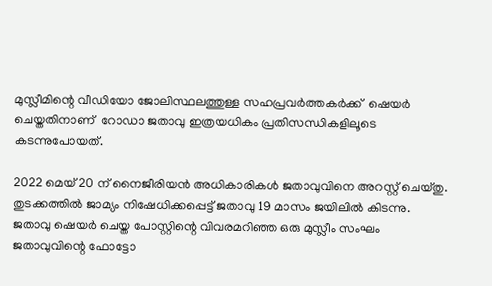മുസ്ലീമിന്റെ വീഡിയോ ജോലിസ്ഥലത്തുള്ള സഹപ്രവര്‍ത്തകര്‍ക്ക്  ഷെയര്‍ ചെയ്തതിനാണ്  റോഡാ ജതാവു ഇത്രയധികം പ്രതിസന്ധികളിലൂടെ കടന്നുപോയത്.

2022 മെയ് 20 ന് നൈജീരിയന്‍ അധികാരികള്‍ ജതാവുവിനെ അറസ്റ്റ് ചെയ്തു. തുടക്കത്തില്‍ ജാമ്യം നിഷേധിക്കപ്പെട്ട് ജതാവു 19 മാസം ജയിലില്‍ കിടന്നു. ജതാവു ഷെയര്‍ ചെയ്ത പോസ്റ്റിന്റെ വിവരമറിഞ്ഞ ഒരു മുസ്ലീം സംഘം ജതാവുവിന്റെ ഫോട്ടോ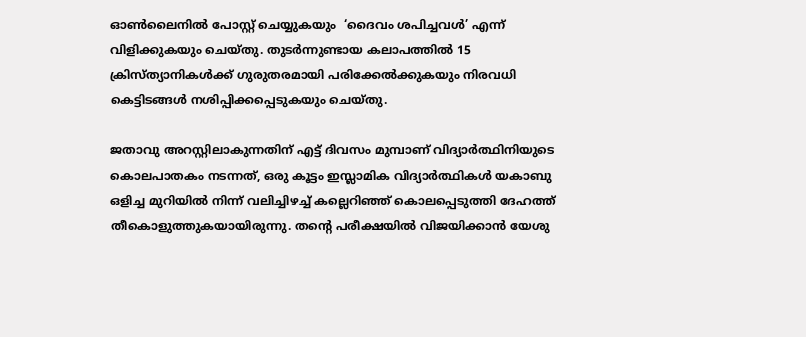ഓണ്‍ലൈനില്‍ പോസ്റ്റ് ചെയ്യുകയും  ‘ദൈവം ശപിച്ചവള്‍’ എന്ന് വിളിക്കുകയും ചെയ്തു. തുടര്‍ന്നുണ്ടായ കലാപത്തില്‍ 15 ക്രിസ്ത്യാനികള്‍ക്ക് ഗുരുതരമായി പരിക്കേല്‍ക്കുകയും നിരവധി കെട്ടിടങ്ങള്‍ നശിപ്പിക്കപ്പെടുകയും ചെയ്തു.

ജതാവു അറസ്റ്റിലാകുന്നതിന് എട്ട് ദിവസം മുമ്പാണ് വിദ്യാര്‍ത്ഥിനിയുടെ കൊലപാതകം നടന്നത്, ഒരു കൂട്ടം ഇസ്ലാമിക വിദ്യാര്‍ത്ഥികള്‍ യകാബു ഒളിച്ച മുറിയില്‍ നിന്ന് വലിച്ചിഴച്ച് കല്ലെറിഞ്ഞ് കൊലപ്പെടുത്തി ദേഹത്ത് തീകൊളുത്തുകയായിരുന്നു. തന്റെ പരീക്ഷയില്‍ വിജയിക്കാന്‍ യേശു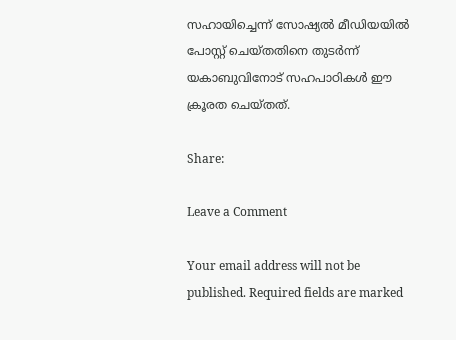സഹായിച്ചെന്ന് സോഷ്യല്‍ മീഡിയയില്‍ പോസ്റ്റ് ചെയ്തതിനെ തുടര്‍ന്ന് യകാബുവിനോട് സഹപാഠികള്‍ ഈ ക്രൂരത ചെയ്തത്.

Share:

Leave a Comment

Your email address will not be published. Required fields are marked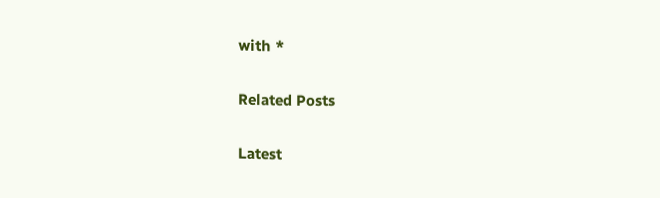with *

Related Posts

Latest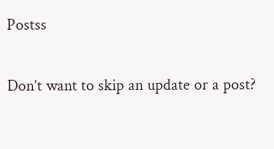Postss

Don’t want to skip an update or a post?